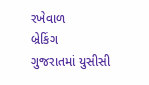રખેવાળ
બ્રેકિંગ
ગુજરાતમાં યુસીસી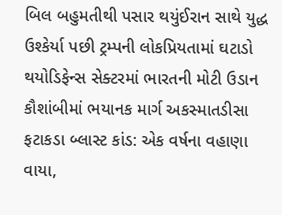બિલ બહુમતીથી પસાર થયુંઈરાન સાથે યુદ્ધ ઉશ્કેર્યા પછી ટ્રમ્પની લોકપ્રિયતામાં ઘટાડો થયોડિફેન્સ સેક્ટરમાં ભારતની મોટી ઉડાન કૌશાંબીમાં ભયાનક માર્ગ અકસ્માતડીસા ફટાકડા બ્લાસ્ટ કાંડ: એક વર્ષના વહાણા વાયા,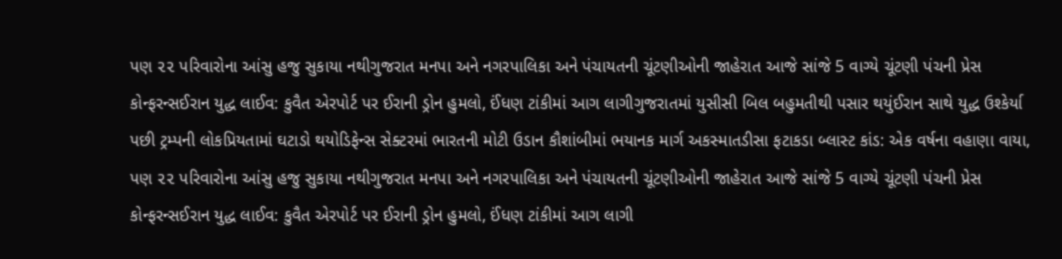પણ ૨૨ પરિવારોના આંસુ હજુ સુકાયા નથીગુજરાત મનપા અને નગરપાલિકા અને પંચાયતની ચૂંટણીઓની જાહેરાત આજે સાંજે 5 વાગ્યે ચૂંટણી પંચની પ્રેસ કોન્ફરન્સઈરાન યુદ્ધ લાઈવ: કુવૈત એરપોર્ટ પર ઈરાની ડ્રોન હુમલો, ઈંધણ ટાંકીમાં આગ લાગીગુજરાતમાં યુસીસી બિલ બહુમતીથી પસાર થયુંઈરાન સાથે યુદ્ધ ઉશ્કેર્યા પછી ટ્રમ્પની લોકપ્રિયતામાં ઘટાડો થયોડિફેન્સ સેક્ટરમાં ભારતની મોટી ઉડાન કૌશાંબીમાં ભયાનક માર્ગ અકસ્માતડીસા ફટાકડા બ્લાસ્ટ કાંડ: એક વર્ષના વહાણા વાયા, પણ ૨૨ પરિવારોના આંસુ હજુ સુકાયા નથીગુજરાત મનપા અને નગરપાલિકા અને પંચાયતની ચૂંટણીઓની જાહેરાત આજે સાંજે 5 વાગ્યે ચૂંટણી પંચની પ્રેસ કોન્ફરન્સઈરાન યુદ્ધ લાઈવ: કુવૈત એરપોર્ટ પર ઈરાની ડ્રોન હુમલો, ઈંધણ ટાંકીમાં આગ લાગી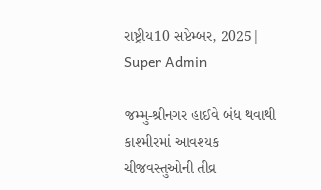રાષ્ટ્રીય10 સપ્ટેમ્બર, 2025| Super Admin

જમ્‍મુ-શ્રીનગર હાઈવે બંધ થવાથી કાશ્‍મીરમાં આવશ્‍યક ચીજવસ્‍તુઓની તીવ્ર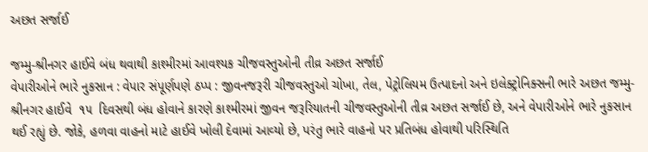અછત સર્જાઈ

જમ્‍મુ-શ્રીનગર હાઈવે બંધ થવાથી કાશ્‍મીરમાં આવશ્‍યક ચીજવસ્‍તુઓની તીવ્ર અછત સર્જાઈ
વેપારીઓને ભારે નુકસાન : વેપાર સંપૂર્ણપણે ઠપ્‍પ : જીવનજરૂરી ચીજવસ્‍તુઓ ચોખા, તેલ, પેટ્રોલિયમ ઉત્‍પાદનો અને ઇલેક્‍ટ્રોનિક્‍સની ભારે અછત જમ્‍મુ-શ્રીનગર હાઈવે  ૧૫  દિવસથી બંધ હોવાને કારણે કાશ્‍મીરમાં જીવન જરૂરિયાતની ચીજવસ્‍તુઓની તીવ્ર અછત સર્જાઈ છે, અને વેપારીઓને ભારે નુકસાન થઈ રહ્યું છે. જોકે, હળવા વાહનો માટે હાઈવે ખોલી દેવામાં આવ્‍યો છે, પરંતુ ભારે વાહનો પર પ્રતિબંધ હોવાથી પરિસ્‍થિતિ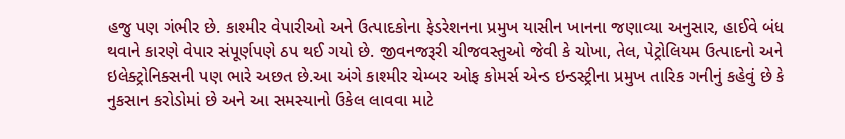હજુ પણ ગંભીર છે. કાશ્‍મીર વેપારીઓ અને ઉત્‍પાદકોના ફેડરેશનના પ્રમુખ યાસીન ખાનના જણાવ્‍યા અનુસાર, હાઈવે બંધ થવાને કારણે વેપાર સંપૂર્ણપણે ઠપ થઈ ગયો છે. જીવનજરૂરી ચીજવસ્‍તુઓ જેવી કે ચોખા, તેલ, પેટ્રોલિયમ ઉત્‍પાદનો અને ઇલેક્‍ટ્રોનિક્‍સની પણ ભારે અછત છે.આ અંગે કાશ્‍મીર ચેમ્‍બર ઓફ કોમર્સ એન્‍ડ ઇન્‍ડસ્‍ટ્રીના પ્રમુખ તારિક ગનીનું કહેવું છે કે નુકસાન કરોડોમાં છે અને આ સમસ્‍યાનો ઉકેલ લાવવા માટે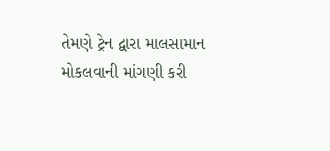તેમણે ટ્રેન દ્વારા માલસામાન મોકલવાની માંગણી કરી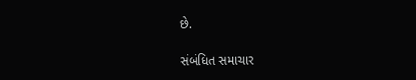છે.

સંબંધિત સમાચાર